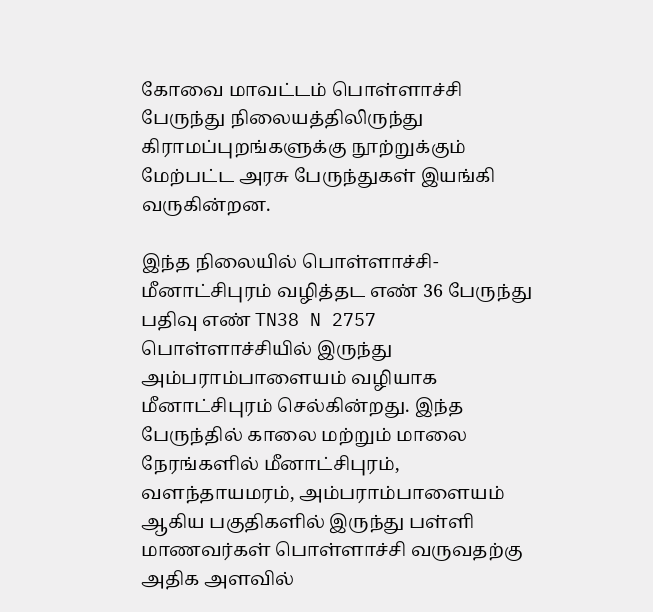கோவை மாவட்டம் பொள்ளாச்சி பேருந்து நிலையத்திலிருந்து கிராமப்புறங்களுக்கு நூற்றுக்கும் மேற்பட்ட அரசு பேருந்துகள் இயங்கி வருகின்றன.

இந்த நிலையில் பொள்ளாச்சி- மீனாட்சிபுரம் வழித்தட எண் 36 பேருந்து பதிவு எண் TN38 N 2757 பொள்ளாச்சியில் இருந்து அம்பராம்பாளையம் வழியாக மீனாட்சிபுரம் செல்கின்றது. இந்த பேருந்தில் காலை மற்றும் மாலை நேரங்களில் மீனாட்சிபுரம், வளந்தாயமரம், அம்பராம்பாளையம் ஆகிய பகுதிகளில் இருந்து பள்ளி மாணவர்கள் பொள்ளாச்சி வருவதற்கு அதிக அளவில்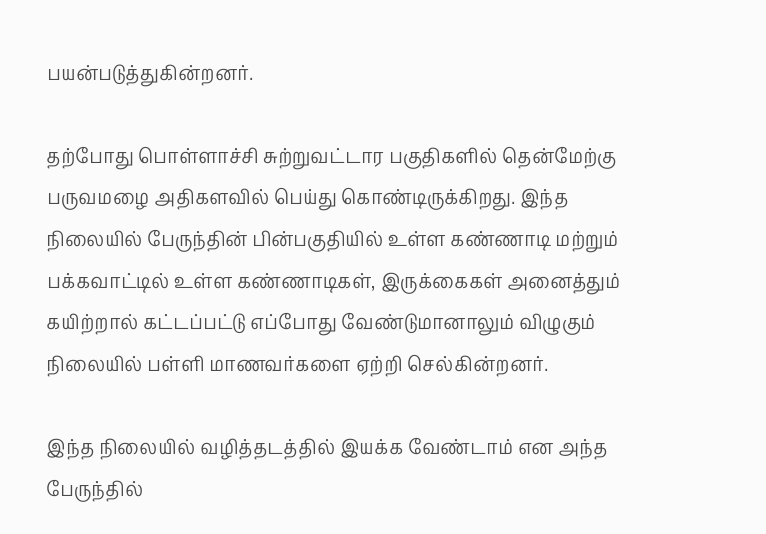பயன்படுத்துகின்றனர்.

தற்போது பொள்ளாச்சி சுற்றுவட்டார பகுதிகளில் தென்மேற்கு பருவமழை அதிகளவில் பெய்து கொண்டிருக்கிறது. இந்த நிலையில் பேருந்தின் பின்பகுதியில் உள்ள கண்ணாடி மற்றும் பக்கவாட்டில் உள்ள கண்ணாடிகள், இருக்கைகள் அனைத்தும் கயிற்றால் கட்டப்பட்டு எப்போது வேண்டுமானாலும் விழுகும் நிலையில் பள்ளி மாணவர்களை ஏற்றி செல்கின்றனர்.

இந்த நிலையில் வழித்தடத்தில் இயக்க வேண்டாம் என அந்த பேருந்தில்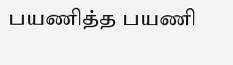பயணித்த பயணி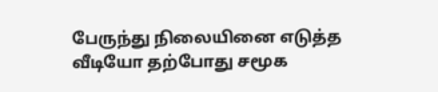பேருந்து நிலையினை எடுத்த வீடியோ தற்போது சமூக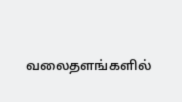வலைதளங்களில்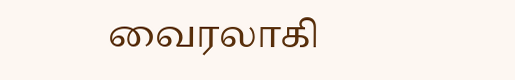வைரலாகி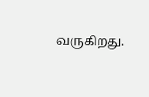வருகிறது.